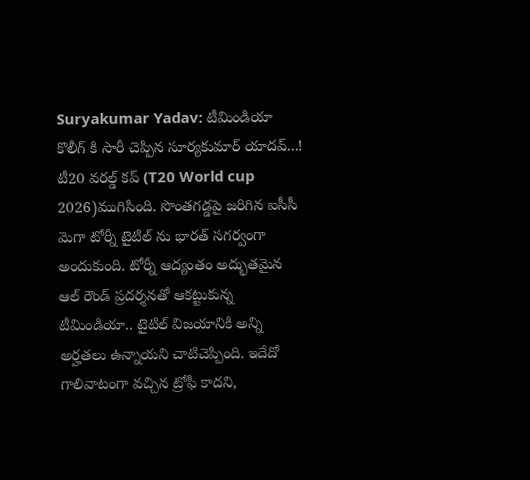Suryakumar Yadav: టీమిండియా కొలీగ్ కి సారీ చెప్పిన సూర్యకుమార్ యాదవ్...!
టీ20 వరల్డ్ కప్ (T20 World cup 2026)ముగిసింది. సొంతగడ్డపై జరిగిన ఐసీసీ మెగా టోర్నీ టైటిల్ ను భారత్ సగర్వంగా అందుకుంది. టోర్నీ ఆద్యంతం అద్భుతమైన ఆల్ రౌండ్ ప్రదర్శనతో ఆకట్టుకున్న టీమిండియా.. టైటిల్ విజయానికి అన్ని అర్హతలు ఉన్నాయని చాటిచెప్పింది. ఇదేదో గాలివాటంగా వచ్చిన ట్రోఫీ కాదని,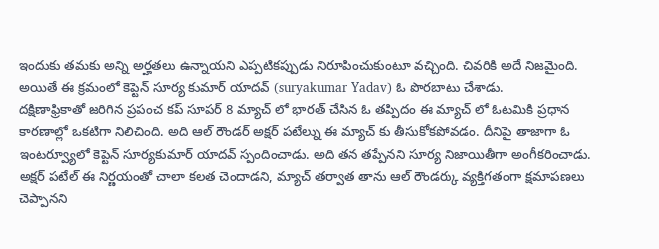ఇందుకు తమకు అన్ని అర్హతలు ఉన్నాయని ఎప్పటికప్పుడు నిరూపించుకుంటూ వచ్చింది. చివరికి అదే నిజమైంది. అయితే ఈ క్రమంలో కెప్టెన్ సూర్య కుమార్ యాదవ్ (suryakumar Yadav) ఓ పొరబాటు చేశాడు.
దక్షిణాఫ్రికాతో జరిగిన ప్రపంచ కప్ సూపర్ 8 మ్యాచ్ లో భారత్ చేసిన ఓ తప్పిదం ఈ మ్యాచ్ లో ఓటమికి ప్రధాన కారణాల్లో ఒకటిగా నిలిచింది. అది ఆల్ రౌండర్ అక్షర్ పటేల్ను ఈ మ్యాచ్ కు తీసుకోకపోవడం. దీనిపై తాజాగా ఓ ఇంటర్వ్యూలో కెప్టెన్ సూర్యకుమార్ యాదవ్ స్పందించాడు. అది తన తప్పేనని సూర్య నిజాయితీగా అంగీకరించాడు. అక్షర్ పటేల్ ఈ నిర్ణయంతో చాలా కలత చెందాడని, మ్యాచ్ తర్వాత తాను ఆల్ రౌండర్కు వ్యక్తిగతంగా క్షమాపణలు చెప్పానని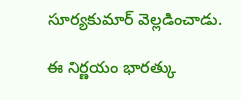సూర్యకుమార్ వెల్లడించాడు.

ఈ నిర్ణయం భారత్కు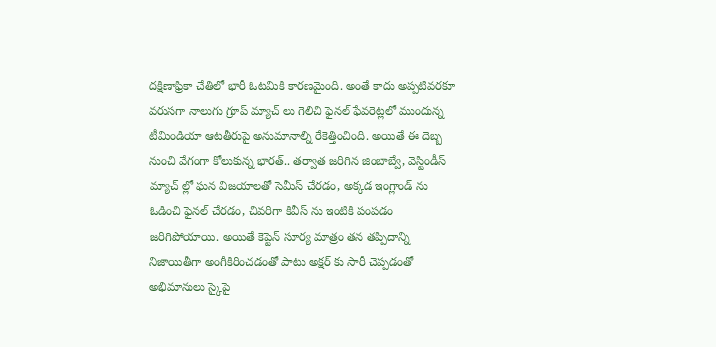దక్షిణాఫ్రికా చేతిలో భారీ ఓటమికి కారణమైంది. అంతే కాదు అప్పటివరకూ వరుసగా నాలుగు గ్రూప్ మ్యాచ్ లు గెలిచి ఫైనల్ ఫేవరెట్లలో ముందున్న టీమిండియా ఆటతీరుపై అనుమానాల్ని రేకెత్తించింది. అయితే ఈ దెబ్బ నుంచి వేగంగా కోలుకున్న భారత్.. తర్వాత జరిగిన జింబాబ్వే, వెస్టిండీస్ మ్యాచ్ ల్లో ఘన విజయాలతో సెమీస్ చేరడం, అక్కడ ఇంగ్లాండ్ ను ఓడించి ఫైనల్ చేరడం, చివరిగా కివీస్ ను ఇంటికి పంపడం జరిగిపోయాయి. అయితే కెప్టెన్ సూర్య మాత్రం తన తప్పిదాన్ని నిజాయితీగా అంగీకిరించడంతో పాటు అక్షర్ కు సారీ చెప్పడంతో అభిమానులు స్కైపై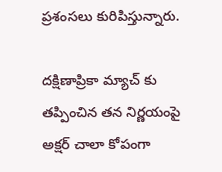ప్రశంసలు కురిపిస్తున్నారు.

దక్షిణాప్రికా మ్యాచ్ కు తప్పించిన తన నిర్ణయంపై అక్షర్ చాలా కోపంగా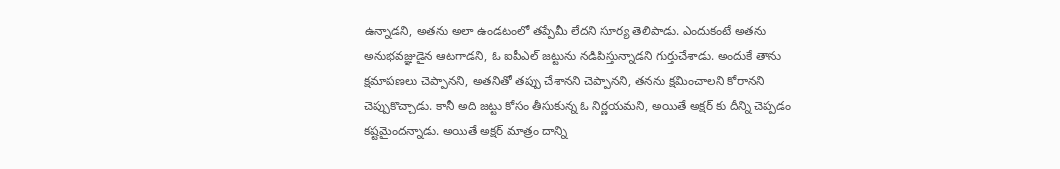ఉన్నాడని, అతను అలా ఉండటంలో తప్పేమీ లేదని సూర్య తెలిపాడు. ఎందుకంటే అతను అనుభవజ్ఞుడైన ఆటగాడని, ఓ ఐపీఎల్ జట్టును నడిపిస్తున్నాడని గుర్తుచేశాడు. అందుకే తాను క్షమాపణలు చెప్పానని, అతనితో తప్పు చేశానని చెప్పానని, తనను క్షమించాలని కోరానని చెప్పుకొచ్చాడు. కానీ అది జట్టు కోసం తీసుకున్న ఓ నిర్ణయమని, అయితే అక్షర్ కు దీన్ని చెప్పడం కష్టమైందన్నాడు. అయితే అక్షర్ మాత్రం దాన్ని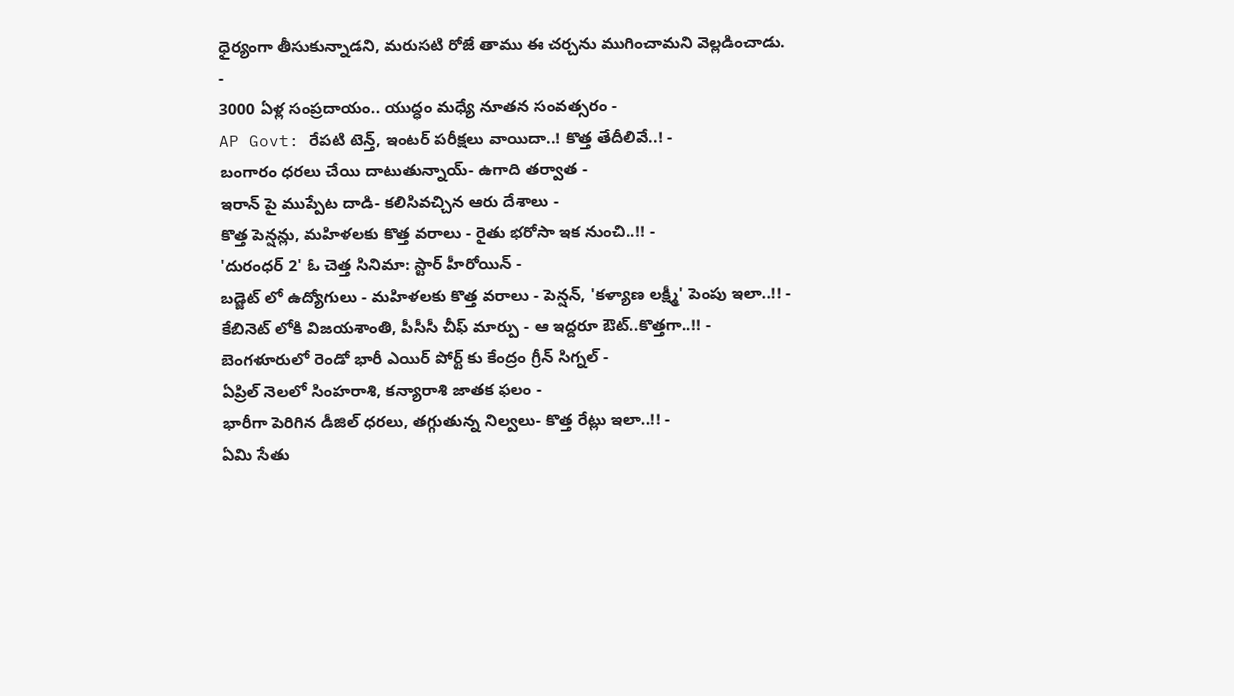ధైర్యంగా తీసుకున్నాడని, మరుసటి రోజే తాము ఈ చర్చను ముగించామని వెల్లడించాడు.
-
3000 ఏళ్ల సంప్రదాయం.. యుద్ధం మధ్యే నూతన సంవత్సరం -
AP Govt: రేపటి టెన్త్, ఇంటర్ పరీక్షలు వాయిదా..! కొత్త తేదీలివే..! -
బంగారం ధరలు చేయి దాటుతున్నాయ్- ఉగాది తర్వాత -
ఇరాన్ పై ముప్పేట దాడి- కలిసివచ్చిన ఆరు దేశాలు -
కొత్త పెన్షన్లు, మహిళలకు కొత్త వరాలు - రైతు భరోసా ఇక నుంచి..!! -
'దురంధర్ 2' ఓ చెత్త సినిమా: స్టార్ హీరోయిన్ -
బడ్జెట్ లో ఉద్యోగులు - మహిళలకు కొత్త వరాలు - పెన్షన్, 'కళ్యాణ లక్ష్మీ' పెంపు ఇలా..!! -
కేబినెట్ లోకి విజయశాంతి, పీసీసీ చీఫ్ మార్పు - ఆ ఇద్దరూ ఔట్..కొత్తగా..!! -
బెంగళూరులో రెండో భారీ ఎయిర్ పోర్ట్ కు కేంద్రం గ్రీన్ సిగ్నల్ -
ఏప్రిల్ నెలలో సింహరాశి, కన్యారాశి జాతక ఫలం -
భారీగా పెరిగిన డీజిల్ ధరలు, తగ్గుతున్న నిల్వలు- కొత్త రేట్లు ఇలా..!! -
ఏమి సేతు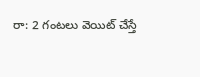రా: 2 గంటలు వెయిట్ చేస్తే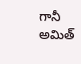గానీ అమిత్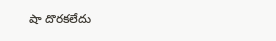షా దొరకలేదు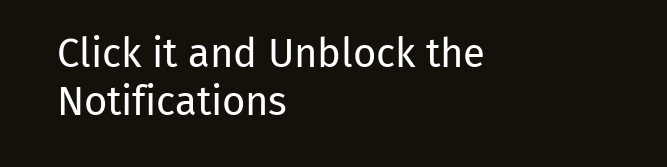Click it and Unblock the Notifications